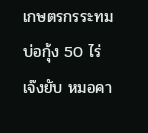เกษตรกรระทม บ่อกุ้ง 50 ไร่ เจ๊งยับ หมอคา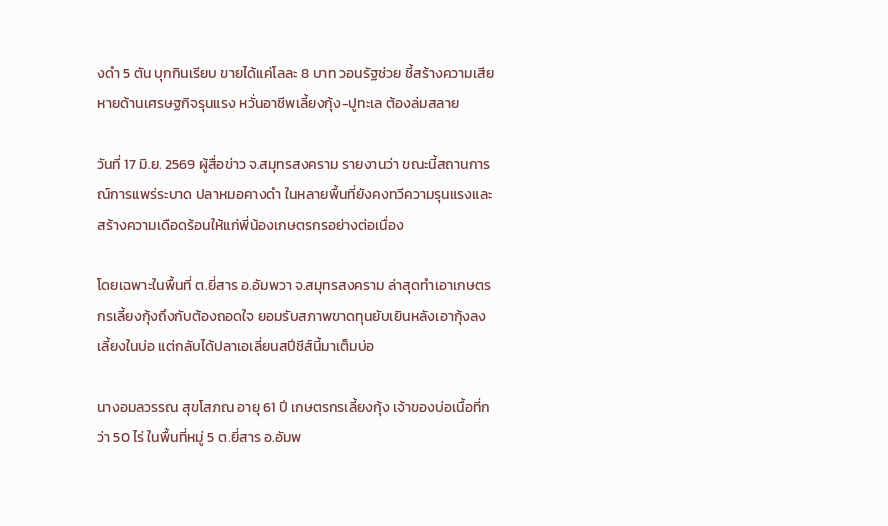งดำ 5 ตัน บุกกินเรียบ ขายได้แค่โลละ 8 บาท วอนรัฐช่วย ชี้สร้างความเสียหายด้านเศรษฐกิจรุนแรง หวั่นอาชีพเลี้ยงกุ้ง-ปูทะเล ต้องล่มสลาย

วันที่ 17 มิ.ย. 2569 ผู้สื่อข่าว จ.สมุทรสงคราม รายงานว่า ขณะนี้สถานการณ์การแพร่ระบาด ปลาหมอคางดำ ในหลายพื้นที่ยังคงทวีความรุนแรงและสร้างความเดือดร้อนให้แก่พี่น้องเกษตรกรอย่างต่อเนื่อง

โดยเฉพาะในพื้นที่ ต.ยี่สาร อ.อัมพวา จ.สมุทรสงคราม ล่าสุดทำเอาเกษตรกรเลี้ยงกุ้งถึงกับต้องถอดใจ ยอมรับสภาพขาดทุนยับเยินหลังเอากุ้งลงเลี้ยงในบ่อ แต่กลับได้ปลาเอเลี่ยนสปีชีส์นี้มาเต็มบ่อ

นางอมลวรรณ สุขโสภณ อายุ 61 ปี เกษตรกรเลี้ยงกุ้ง เจ้าของบ่อเนื้อที่กว่า 50 ไร่ ในพื้นที่หมู่ 5 ต.ยี่สาร อ.อัมพ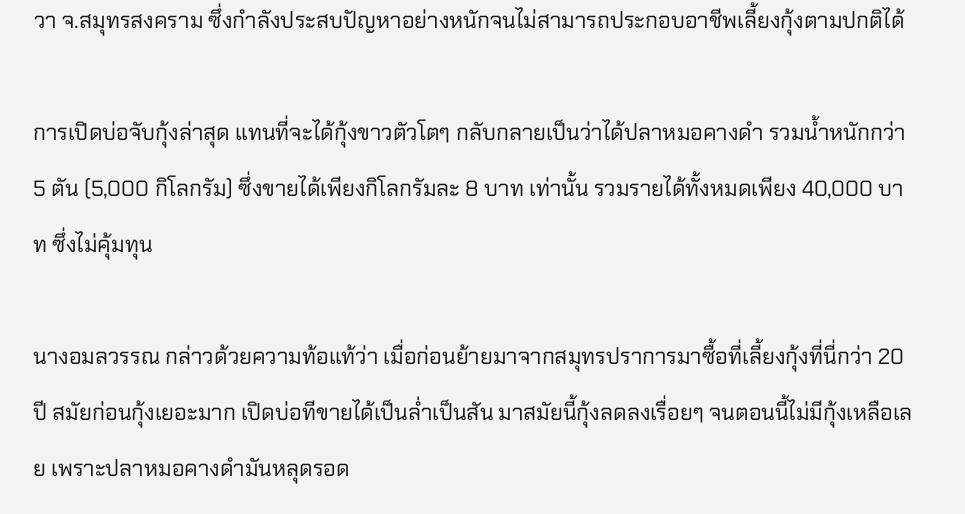วา จ.สมุทรสงคราม ซึ่งกำลังประสบปัญหาอย่างหนักจนไม่สามารถประกอบอาชีพเลี้ยงกุ้งตามปกติได้

การเปิดบ่อจับกุ้งล่าสุด แทนที่จะได้กุ้งขาวตัวโตๆ กลับกลายเป็นว่าได้ปลาหมอคางดำ รวมน้ำหนักกว่า 5 ตัน (5,000 กิโลกรัม) ซึ่งขายได้เพียงกิโลกรัมละ 8 บาท เท่านั้น รวมรายได้ทั้งหมดเพียง 40,000 บาท ซึ่งไม่คุ้มทุน

นางอมลวรรณ กล่าวด้วยความท้อแท้ว่า เมื่อก่อนย้ายมาจากสมุทรปราการมาซื้อที่เลี้ยงกุ้งที่นี่กว่า 20 ปี สมัยก่อนกุ้งเยอะมาก เปิดบ่อทีขายได้เป็นล่ำเป็นสัน มาสมัยนี้กุ้งลดลงเรื่อยๆ จนตอนนี้ไม่มีกุ้งเหลือเลย เพราะปลาหมอคางดำมันหลุดรอด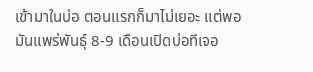เข้ามาในบ่อ ตอนแรกก็มาไม่เยอะ แต่พอมันแพร่พันธุ์ 8-9 เดือนเปิดบ่อทีเจอ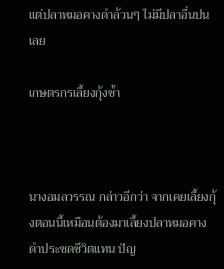แต่ปลาหมอคางดำล้วนๆ ไม่มีปลาอื่นปนเลย

เกษตรกรเลี้ยงกุ้งช้ำ



นางอมลวรรณ กล่าวอีกว่า จากเคยเลี้ยงกุ้งตอนนี้เหมือนต้องมาเลี้ยงปลาหมอคางดำประชดชีวิตแทน ปัญ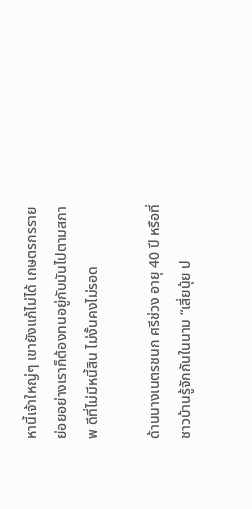หานี้เจ้าใหญ่ๆ เขายังแก้ไม่ได้ เกษตรกรรายย่อยอย่างเราก็ต้องทนอยู่กับมันไปตามสภาพ ดีที่ไม่มีหนี้สิน ไม่งั้นคงไม่รอด

ด้านนางเนตรชนก ศรีช่วง อายุ 40 ปี หรือที่ชาวบ้านรู้จักกันในนาม “เสี่ยนุ้ย ป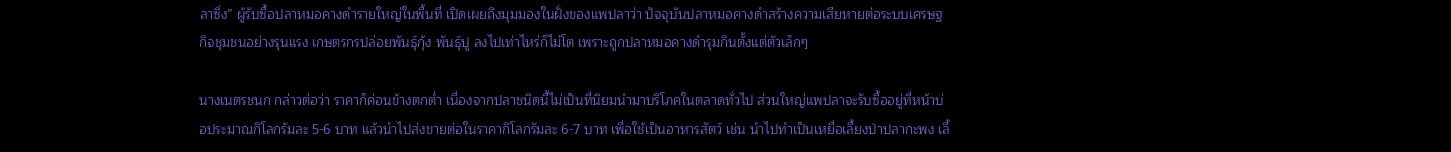ลาซิ่ง” ผู้รับซื้อปลาหมอคางดำรายใหญ่ในพื้นที่ เปิดเผยถึงมุมมองในฝั่งของแพปลาว่า ปัจจุบันปลาหมอคางดำสร้างความเสียหายต่อระบบเศรษฐกิจชุมชนอย่างรุนแรง เกษตรกรปล่อยพันธุ์กุ้ง พันธุ์ปู ลงไปเท่าไหร่ก็ไม่โต เพราะถูกปลาหมอคางดำรุมกินตั้งแต่ตัวเล็กๆ

นางเนตรชนก กล่าวต่อว่า ราคาก็ค่อนข้างตกต่ำ เนื่องจากปลาชนิดนี้ไม่เป็นที่นิยมนำมาบริโภคในตลาดทั่วไป ส่วนใหญ่แพปลาจะรับซื้ออยู่ที่หน้าบ่อประมาณกิโลกรัมละ 5-6 บาท แล้วนำไปส่งขายต่อในราคากิโลกรัมละ 6-7 บาท เพื่อใช้เป็นอาหารสัตว์ เช่น นำไปทำเป็นเหยื่อเลี้ยงป่าปลากะพง เลี้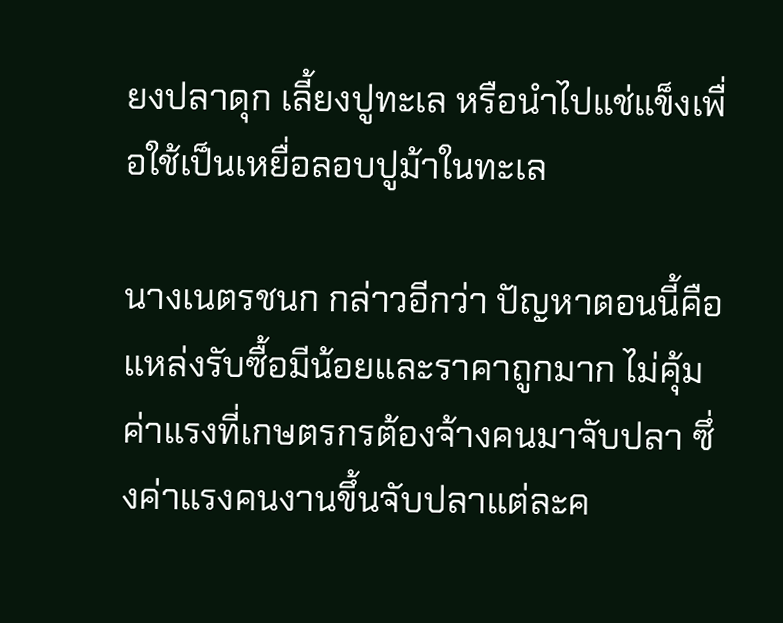ยงปลาดุก เลี้ยงปูทะเล หรือนำไปแช่แข็งเพื่อใช้เป็นเหยื่อลอบปูม้าในทะเล

นางเนตรชนก กล่าวอีกว่า ปัญหาตอนนี้คือแหล่งรับซื้อมีน้อยและราคาถูกมาก ไม่คุ้มค่าแรงที่เกษตรกรต้องจ้างคนมาจับปลา ซึ่งค่าแรงคนงานขึ้นจับปลาแต่ละค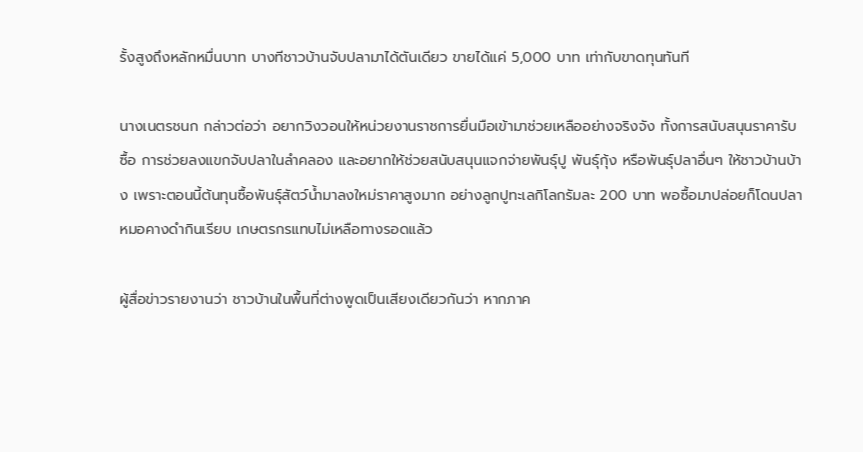รั้งสูงถึงหลักหมื่นบาท บางทีชาวบ้านจับปลามาได้ตันเดียว ขายได้แค่ 5,000 บาท เท่ากับขาดทุนทันที

นางเนตรชนก กล่าวต่อว่า อยากวิงวอนให้หน่วยงานราชการยื่นมือเข้ามาช่วยเหลืออย่างจริงจัง ทั้งการสนับสนุนราคารับซื้อ การช่วยลงแขกจับปลาในลำคลอง และอยากให้ช่วยสนับสนุนแจกจ่ายพันธุ์ปู พันธุ์กุ้ง หรือพันธุ์ปลาอื่นๆ ให้ชาวบ้านบ้าง เพราะตอนนี้ต้นทุนซื้อพันธุ์สัตว์น้ำมาลงใหม่ราคาสูงมาก อย่างลูกปูทะเลกิโลกรัมละ 200 บาท พอซื้อมาปล่อยก็โดนปลาหมอคางดำกินเรียบ เกษตรกรแทบไม่เหลือทางรอดแล้ว

ผู้สื่อข่าวรายงานว่า ชาวบ้านในพื้นที่ต่างพูดเป็นเสียงเดียวกันว่า หากภาค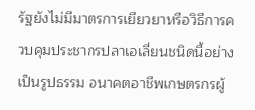รัฐยังไม่มีมาตรการเยียวยาหรือวิธีการควบคุมประชากรปลาเอเลี่ยนชนิดนี้อย่างเป็นรูปธรรม อนาคตอาชีพเกษตรกรผู้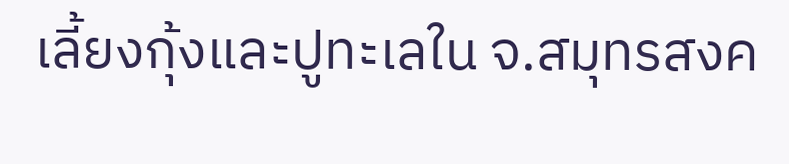เลี้ยงกุ้งและปูทะเลใน จ.สมุทรสงค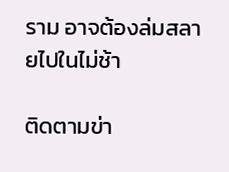ราม อาจต้องล่มสลายไปในไม่ช้า

ติดตามข่า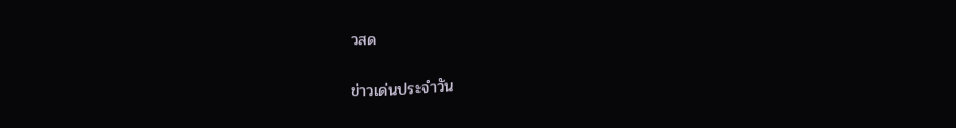วสด

ข่าวเด่นประจำวัน